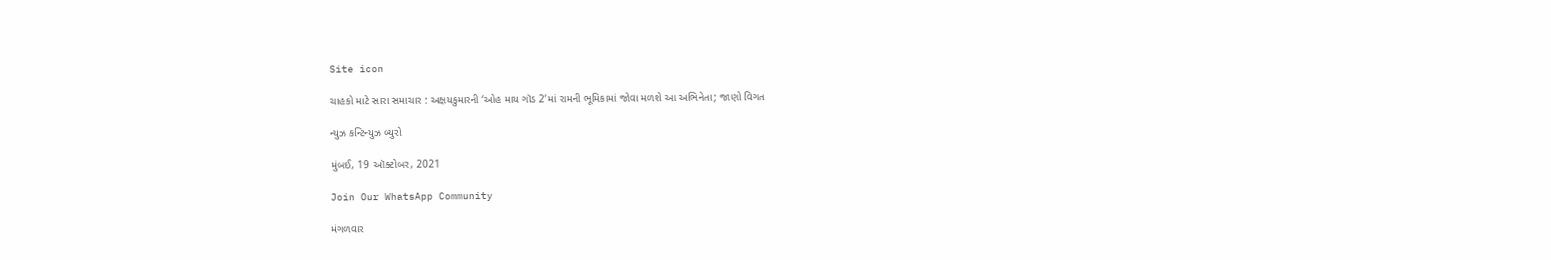Site icon

ચાહકો માટે સારા સમાચાર : અક્ષયકુમારની ‘ઓહ માય ગૉડ 2’માં રામની ભૂમિકામાં જોવા મળશે આ અભિનેતા; જાણો વિગત

ન્યુઝ કન્ટિન્યુઝ બ્યુરો

મુંબઈ, 19 ઑક્ટોબર, 2021

Join Our WhatsApp Community

મંગળવાર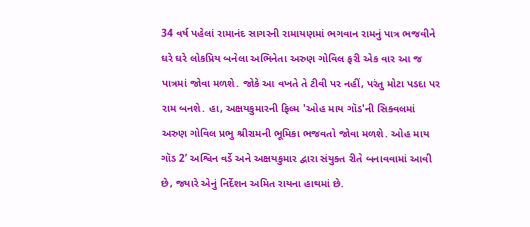34 વર્ષ પહેલાં રામાનંદ સાગરની રામાયણમાં ભગવાન રામનું પાત્ર ભજવીને ઘરે ઘરે લોકપ્રિય બનેલા અભિનેતા અરુણ ગોવિલ ફરી એક વાર આ જ પાત્રમાં જોવા મળશે. જોકે આ વખતે તે ટીવી પર નહીં, પરંતુ મોટા પડદા પર રામ બનશે. હા, અક્ષયકુમારની ફિલ્મ 'ઓહ માય ગૉડ'ની સિક્વલમાં અરુણ ગોવિલ પ્રભુ શ્રીરામની ભૂમિકા ભજવતો જોવા મળશે. ઓહ માય ગૉડ 2’ અશ્વિન વર્ડે અને અક્ષયકુમાર દ્વારા સંયુક્ત રીતે બનાવવામાં આવી છે, જ્યારે એનું નિર્દેશન અમિત રાયના હાથમાં છે.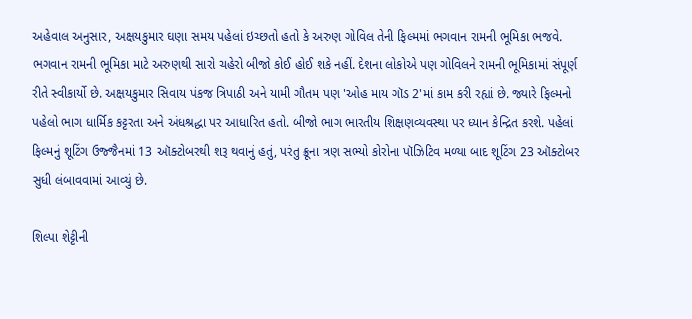અહેવાલ અનુસાર, અક્ષયકુમાર ઘણા સમય પહેલાં ઇચ્છતો હતો કે અરુણ ગોવિલ તેની ફિલ્મમાં ભગવાન રામની ભૂમિકા ભજવે. ભગવાન રામની ભૂમિકા માટે અરુણથી સારો ચહેરો બીજો કોઈ હોઈ શકે નહીં. દેશના લોકોએ પણ ગોવિલને રામની ભૂમિકામાં સંપૂર્ણ રીતે સ્વીકાર્યો છે. અક્ષયકુમાર સિવાય પંકજ ત્રિપાઠી અને યામી ગૌતમ પણ 'ઓહ માય ગૉડ 2'માં કામ કરી રહ્યાં છે. જ્યારે ફિલ્મનો પહેલો ભાગ ધાર્મિક કટ્ટરતા અને અંધશ્રદ્ધા પર આધારિત હતો. બીજો ભાગ ભારતીય શિક્ષણવ્યવસ્થા પર ધ્યાન કેન્દ્રિત કરશે. પહેલાં ફિલ્મનું શૂટિંગ ઉજ્જૈનમાં 13 ઑક્ટોબરથી શરૂ થવાનું હતું, પરંતુ ક્રૂના ત્રણ સભ્યો કોરોના પૉઝિટિવ મળ્યા બાદ શૂટિંગ 23 ઑક્ટોબર સુધી લંબાવવામાં આવ્યું છે.

શિલ્પા શેટ્ટીની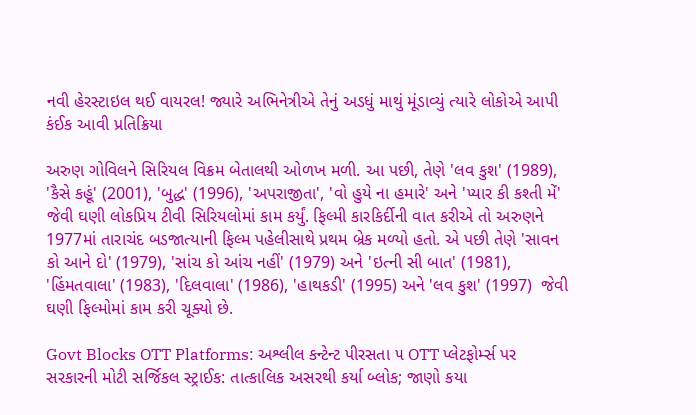નવી હેરસ્ટાઇલ થઈ વાયરલ! જ્યારે અભિનેત્રીએ તેનું અડધું માથું મૂંડાવ્યું ત્યારે લોકોએ આપી કંઈક આવી પ્રતિક્રિયા

અરુણ ગોવિલને સિરિયલ વિક્રમ બેતાલથી ઓળખ મળી. આ પછી, તેણે 'લવ કુશ' (1989), 'કૈસે કહૂં' (2001), 'બુદ્ધ' (1996), 'અપરાજીતા', 'વો હુયે ના હમારે' અને 'પ્યાર કી કશ્તી મેં' જેવી ઘણી લોકપ્રિય ટીવી સિરિયલોમાં કામ કર્યું. ફિલ્મી કારકિર્દીની વાત કરીએ તો અરુણને 1977માં તારાચંદ બડજાત્યાની ફિલ્મ પહેલીસાથે પ્રથમ બ્રેક મળ્યો હતો. એ પછી તેણે 'સાવન કો આને દો' (1979), 'સાંચ કો આંચ નહીં' (1979) અને 'ઇત્ની સી બાત' (1981), 'હિંમતવાલા' (1983), 'દિલવાલા' (1986), 'હાથકડી' (1995) અને 'લવ કુશ' (1997)  જેવી ઘણી ફિલ્મોમાં કામ કરી ચૂક્યો છે.

Govt Blocks OTT Platforms: અશ્લીલ કન્ટેન્ટ પીરસતા ૫ OTT પ્લેટફોર્મ્સ પર સરકારની મોટી સર્જિકલ સ્ટ્રાઈક: તાત્કાલિક અસરથી કર્યા બ્લોક; જાણો કયા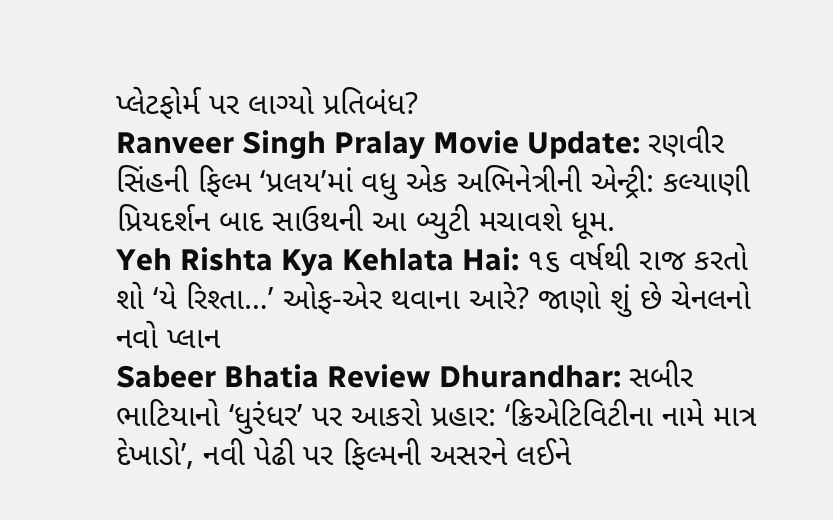પ્લેટફોર્મ પર લાગ્યો પ્રતિબંધ?
Ranveer Singh Pralay Movie Update: રણવીર સિંહની ફિલ્મ ‘પ્રલય’માં વધુ એક અભિનેત્રીની એન્ટ્રી: કલ્યાણી પ્રિયદર્શન બાદ સાઉથની આ બ્યુટી મચાવશે ધૂમ.
Yeh Rishta Kya Kehlata Hai: ૧૬ વર્ષથી રાજ કરતો શો ‘યે રિશ્તા…’ ઓફ-એર થવાના આરે? જાણો શું છે ચેનલનો નવો પ્લાન
Sabeer Bhatia Review Dhurandhar: સબીર ભાટિયાનો ‘ધુરંધર’ પર આકરો પ્રહાર: ‘ક્રિએટિવિટીના નામે માત્ર દેખાડો’, નવી પેઢી પર ફિલ્મની અસરને લઈને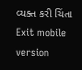વ્યક્ત કરી ચિંતા
Exit mobile version